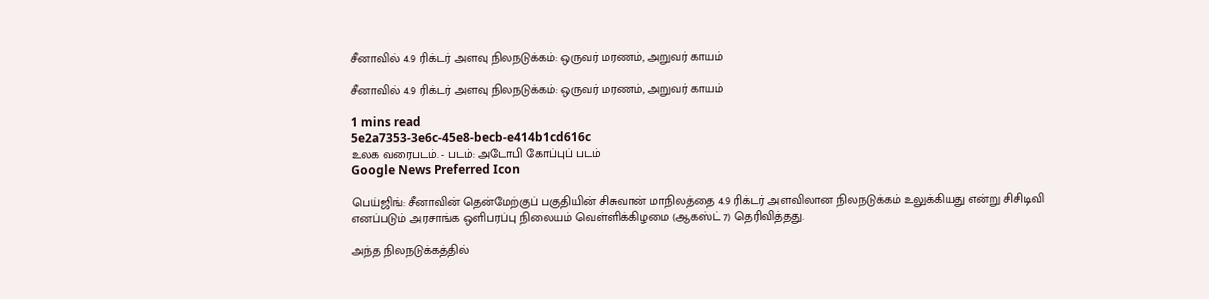சீனாவில் 4.9 ரிக்டர் அளவு நிலநடுக்கம்: ஒருவர் மரணம், அறுவர் காயம்

சீனாவில் 4.9 ரிக்டர் அளவு நிலநடுக்கம்: ஒருவர் மரணம், அறுவர் காயம்

1 mins read
5e2a7353-3e6c-45e8-becb-e414b1cd616c
உலக வரைபடம். - படம்: அடோபி கோப்புப் படம்
Google News Preferred Icon

பெய்ஜிங்: சீனாவின் தென்மேற்குப் பகுதியின் சிசுவான் மாநிலத்தை 4.9 ரிக்டர் அளவிலான நிலநடுக்கம் உலுக்கியது என்று சிசிடிவி எனப்படும் அரசாங்க ஒளிபரப்பு நிலையம் வெள்ளிக்கிழமை (ஆகஸ்ட் 7) தெரிவித்தது.

அந்த நிலநடுக்கத்தில்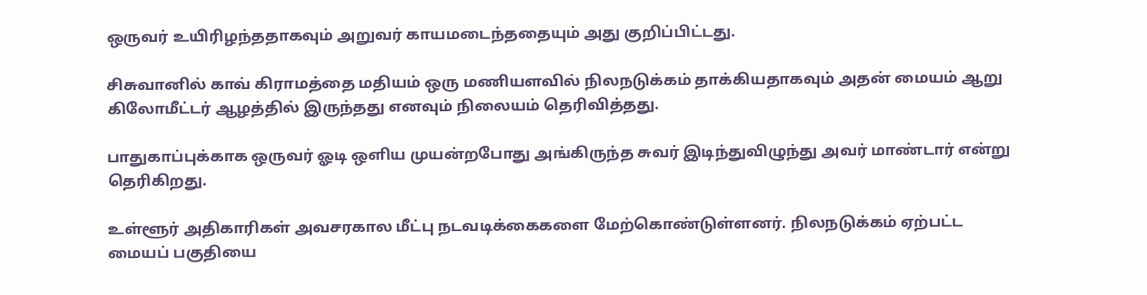ஒருவர் உயிரிழந்ததாகவும் அறுவர் காயமடைந்ததையும் அது குறிப்பிட்டது.

சிசுவானில் காவ் கிராமத்தை மதியம் ஒரு மணியளவில் நிலநடுக்கம் தாக்கியதாகவும் அதன் மையம் ஆறு கிலோமீட்டர் ஆழத்தில் இருந்தது எனவும் நிலையம் தெரிவித்தது.

பாதுகாப்புக்காக ஒருவர் ஓடி ஒளிய முயன்றபோது அங்கிருந்த சுவர் இடிந்துவிழுந்து அவர் மாண்டார் என்று தெரிகிறது.

உள்ளூர் அதிகாரிகள் அவசரகால மீட்பு நடவடிக்கைகளை மேற்கொண்டுள்ளனர். நிலநடுக்கம் ஏற்பட்ட மையப் பகுதியை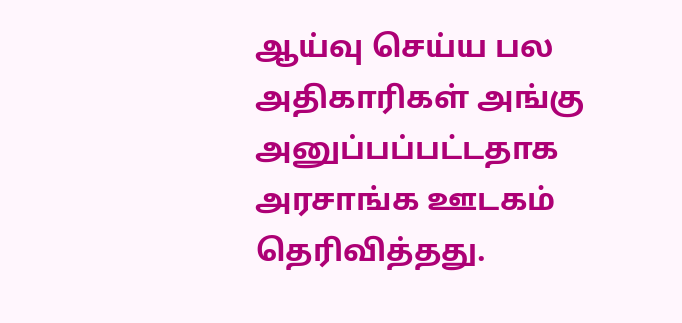ஆய்வு செய்ய பல அதிகாரிகள் அங்கு அனுப்பப்பட்டதாக அரசாங்க ஊடகம் தெரிவித்தது.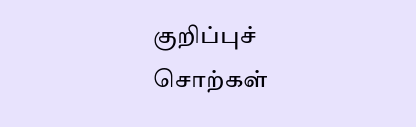குறிப்புச் சொற்கள்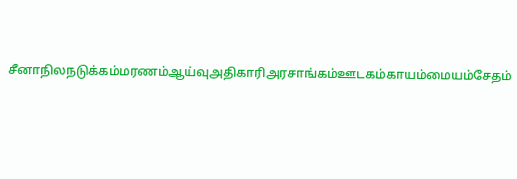சீனாநிலநடுக்கம்மரணம்ஆய்வுஅதிகாரிஅரசாங்கம்ஊடகம்காயம்மையம்சேதம்